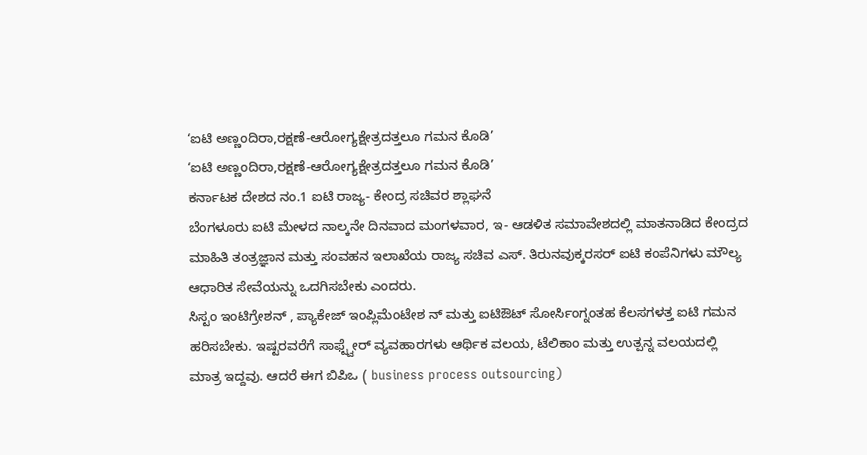‘ಐಟಿ ಅಣ್ಣಂದಿರಾ,ರಕ್ಷಣೆ-ಆರೋಗ್ಯಕ್ಷೇತ್ರದತ್ತಲೂ ಗಮನ ಕೊಡಿ’
‘ಐಟಿ ಅಣ್ಣಂದಿರಾ,ರಕ್ಷಣೆ-ಆರೋಗ್ಯಕ್ಷೇತ್ರದತ್ತಲೂ ಗಮನ ಕೊಡಿ’
ಕರ್ನಾಟಕ ದೇಶದ ನಂ.1 ಐಟಿ ರಾಜ್ಯ- ಕೇಂದ್ರ ಸಚಿವರ ಶ್ಲಾಘನೆ
ಬೆಂಗಳೂರು ಐಟಿ ಮೇಳದ ನಾಲ್ಕನೇ ದಿನವಾದ ಮಂಗಳವಾರ, ಇ- ಆಡಳಿತ ಸಮಾವೇಶದಲ್ಲಿ ಮಾತನಾಡಿದ ಕೇಂದ್ರದ ಮಾಹಿತಿ ತಂತ್ರಜ್ಞಾನ ಮತ್ತು ಸಂವಹನ ಇಲಾಖೆಯ ರಾಜ್ಯ ಸಚಿವ ಎಸ್. ತಿರುನವುಕ್ಕರಸರ್ ಐಟಿ ಕಂಪೆನಿಗಳು ಮೌಲ್ಯ ಆಧಾರಿತ ಸೇವೆಯನ್ನು ಒದಗಿಸಬೇಕು ಎಂದರು.
ಸಿಸ್ಟಂ ಇಂಟಿಗ್ರೇಶನ್ , ಪ್ಯಾಕೇಜ್ ಇಂಪ್ಲಿಮೆಂಟೇಶ ನ್ ಮತ್ತು ಐಟಿಔಟ್ ಸೋರ್ಸಿಂಗ್ನಂತಹ ಕೆಲಸಗಳತ್ತ ಐಟಿ ಗಮನ ಹರಿಸಬೇಕು. ಇಷ್ಟರವರೆಗೆ ಸಾಫ್ಟ್ವೇರ್ ವ್ಯವಹಾರಗಳು ಆರ್ಥಿಕ ವಲಯ, ಟೆಲಿಕಾಂ ಮತ್ತು ಉತ್ಪನ್ನ ವಲಯದಲ್ಲಿ ಮಾತ್ರ ಇದ್ದವು. ಆದರೆ ಈಗ ಬಿಪಿಒ ( business process outsourcing)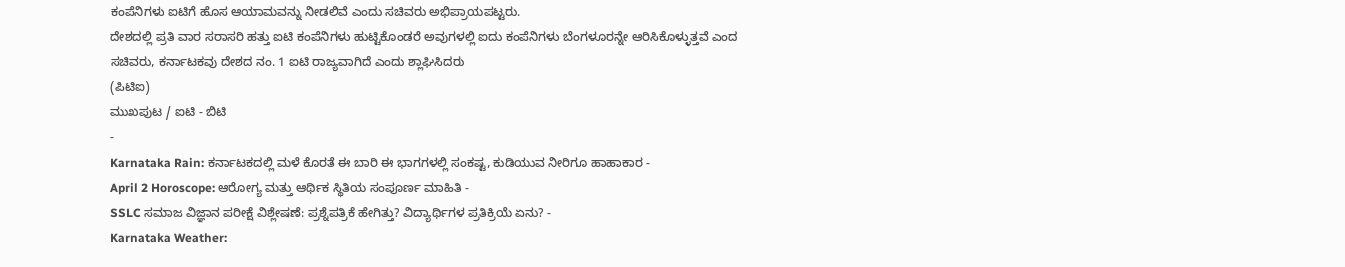ಕಂಪೆನಿಗಳು ಐಟಿಗೆ ಹೊಸ ಆಯಾಮವನ್ನು ನೀಡಲಿವೆ ಎಂದು ಸಚಿವರು ಅಭಿಪ್ರಾಯಪಟ್ಟರು.
ದೇಶದಲ್ಲಿ ಪ್ರತಿ ವಾರ ಸರಾಸರಿ ಹತ್ತು ಐಟಿ ಕಂಪೆನಿಗಳು ಹುಟ್ಟಿಕೊಂಡರೆ ಅವುಗಳಲ್ಲಿ ಐದು ಕಂಪೆನಿಗಳು ಬೆಂಗಳೂರನ್ನೇ ಆರಿಸಿಕೊಳ್ಳುತ್ತವೆ ಎಂದ ಸಚಿವರು, ಕರ್ನಾಟಕವು ದೇಶದ ನಂ. 1 ಐಟಿ ರಾಜ್ಯವಾಗಿದೆ ಎಂದು ಶ್ಲಾಘಿಸಿದರು
(ಪಿಟಿಐ)
ಮುಖಪುಟ / ಐಟಿ - ಬಿಟಿ
-
Karnataka Rain: ಕರ್ನಾಟಕದಲ್ಲಿ ಮಳೆ ಕೊರತೆ ಈ ಬಾರಿ ಈ ಭಾಗಗಳಲ್ಲಿ ಸಂಕಷ್ಟ, ಕುಡಿಯುವ ನೀರಿಗೂ ಹಾಹಾಕಾರ -
April 2 Horoscope: ಆರೋಗ್ಯ ಮತ್ತು ಆರ್ಥಿಕ ಸ್ಥಿತಿಯ ಸಂಪೂರ್ಣ ಮಾಹಿತಿ -
SSLC ಸಮಾಜ ವಿಜ್ಞಾನ ಪರೀಕ್ಷೆ ವಿಶ್ಲೇಷಣೆ: ಪ್ರಶ್ನೆಪತ್ರಿಕೆ ಹೇಗಿತ್ತು? ವಿದ್ಯಾರ್ಥಿಗಳ ಪ್ರತಿಕ್ರಿಯೆ ಏನು? -
Karnataka Weather: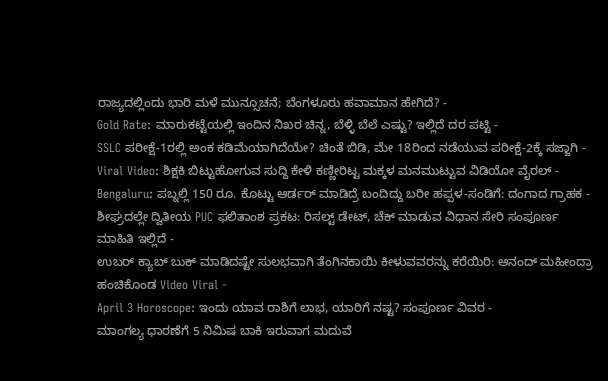ರಾಜ್ಯದಲ್ಲಿಂದು ಭಾರಿ ಮಳೆ ಮುನ್ಸೂಚನೆ; ಬೆಂಗಳೂರು ಹವಾಮಾನ ಹೇಗಿದೆ? -
Gold Rate: ಮಾರುಕಟ್ಟೆಯಲ್ಲಿ ಇಂದಿನ ನಿಖರ ಚಿನ್ನ, ಬೆಳ್ಳಿ ಬೆಲೆ ಎಷ್ಟು? ಇಲ್ಲಿದೆ ದರ ಪಟ್ಟಿ -
SSLC ಪರೀಕ್ಷೆ-1ರಲ್ಲಿ ಅಂಕ ಕಡಿಮೆಯಾಗಿದೆಯೇ? ಚಿಂತೆ ಬಿಡಿ, ಮೇ 18ರಿಂದ ನಡೆಯುವ ಪರೀಕ್ಷೆ-2ಕ್ಕೆ ಸಜ್ಜಾಗಿ -
Viral Video: ಶಿಕ್ಷಕಿ ಬಿಟ್ಟುಹೋಗುವ ಸುದ್ದಿ ಕೇಳಿ ಕಣ್ಣೀರಿಟ್ಟ ಮಕ್ಕಳ ಮನಮುಟ್ಟುವ ವಿಡಿಯೋ ವೈರಲ್ -
Bengaluru: ಪಬ್ನಲ್ಲಿ 150 ರೂ. ಕೊಟ್ಟು ಆರ್ಡರ್ ಮಾಡಿದ್ರೆ ಬಂದಿದ್ದು ಬರೀ ಹಪ್ಪಳ-ಸಂಡಿಗೆ: ದಂಗಾದ ಗ್ರಾಹಕ -
ಶೀಘ್ರದಲ್ಲೇ ದ್ವಿತೀಯ PUC ಫಲಿತಾಂಶ ಪ್ರಕಟ: ರಿಸಲ್ಟ್ ಡೇಟ್, ಚೆಕ್ ಮಾಡುವ ವಿಧಾನ ಸೇರಿ ಸಂಪೂರ್ಣ ಮಾಹಿತಿ ಇಲ್ಲಿದೆ -
ಉಬರ್ ಕ್ಯಾಬ್ ಬುಕ್ ಮಾಡಿದಷ್ಟೇ ಸುಲಭವಾಗಿ ತೆಂಗಿನಕಾಯಿ ಕೀಳುವವರನ್ನು ಕರೆಯಿರಿ: ಆನಂದ್ ಮಹೀಂದ್ರಾ ಹಂಚಿಕೊಂಡ Video Viral -
April 3 Horoscope: ಇಂದು ಯಾವ ರಾಶಿಗೆ ಲಾಭ, ಯಾರಿಗೆ ನಷ್ಟ? ಸಂಪೂರ್ಣ ವಿವರ -
ಮಾಂಗಲ್ಯ ಧಾರಣೆಗೆ 5 ನಿಮಿಷ ಬಾಕಿ ಇರುವಾಗ ಮದುವೆ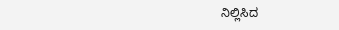ನಿಲ್ಲಿಸಿದ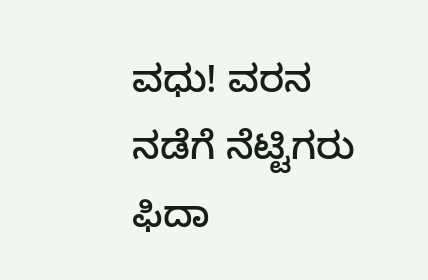ವಧು! ವರನ ನಡೆಗೆ ನೆಟ್ಟಿಗರು ಫಿದಾ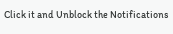Click it and Unblock the Notifications